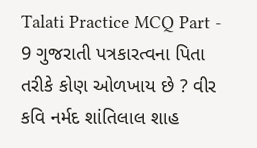Talati Practice MCQ Part - 9 ગુજરાતી પત્રકારત્વના પિતા તરીકે કોણ ઓળખાય છે ? વીર કવિ નર્મદ શાંતિલાલ શાહ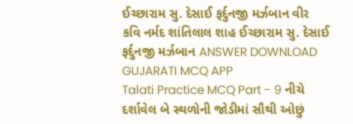ઈચ્છારામ સુ. દેસાઈ ફર્દુનજી મર્ઝબાન વીર કવિ નર્મદ શાંતિલાલ શાહ ઈચ્છારામ સુ. દેસાઈ ફર્દુનજી મર્ઝબાન ANSWER DOWNLOAD GUJARATI MCQ APP
Talati Practice MCQ Part - 9 નીચે દર્શાવેલ બે સ્થળોની જોડીમાં સૌથી ઓછું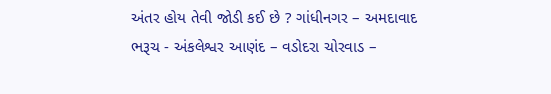અંતર હોય તેવી જોડી કઈ છે ? ગાંધીનગર – અમદાવાદ ભરૂચ - અંકલેશ્વર આણંદ – વડોદરા ચોરવાડ –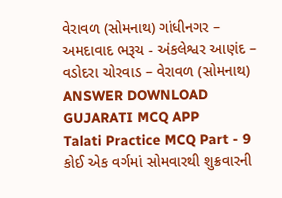વેરાવળ (સોમનાથ) ગાંધીનગર – અમદાવાદ ભરૂચ - અંકલેશ્વર આણંદ – વડોદરા ચોરવાડ – વેરાવળ (સોમનાથ) ANSWER DOWNLOAD GUJARATI MCQ APP
Talati Practice MCQ Part - 9 કોઈ એક વર્ગમાં સોમવારથી શુક્રવારની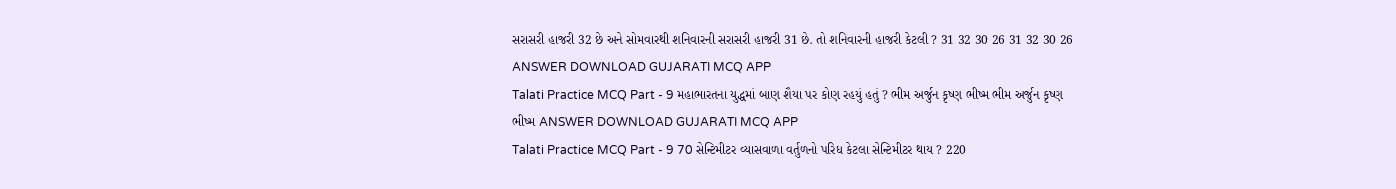સરાસરી હાજરી 32 છે અને સોમવારથી શનિવારની સરાસરી હાજરી 31 છે. તો શનિવારની હાજરી કેટલી ? 31 32 30 26 31 32 30 26 ANSWER DOWNLOAD GUJARATI MCQ APP
Talati Practice MCQ Part - 9 મહાભારતના યુદ્ધમાં બાણ શૈયા પર કોણ રહયું હતું ? ભીમ અર્જુન કૃષ્ણ ભીષ્મ ભીમ અર્જુન કૃષ્ણ ભીષ્મ ANSWER DOWNLOAD GUJARATI MCQ APP
Talati Practice MCQ Part - 9 70 સેન્ટિમીટર વ્યાસવાળા વર્તુળનો પરિધ કેટલા સેન્ટિમીટર થાય ? 220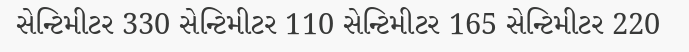સેન્ટિમીટર 330 સેન્ટિમીટર 110 સેન્ટિમીટર 165 સેન્ટિમીટર 220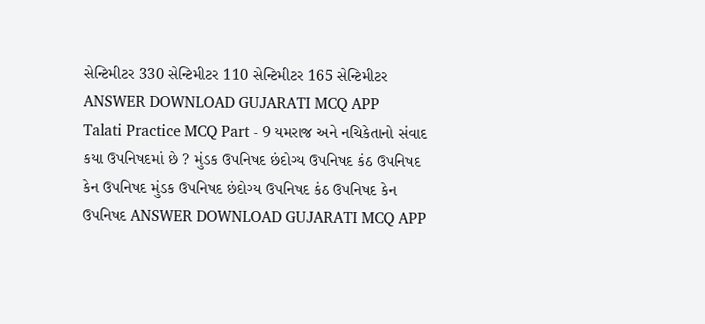સેન્ટિમીટર 330 સેન્ટિમીટર 110 સેન્ટિમીટર 165 સેન્ટિમીટર ANSWER DOWNLOAD GUJARATI MCQ APP
Talati Practice MCQ Part - 9 યમરાજ અને નચિકેતાનો સંવાદ કયા ઉપનિષદમાં છે ? મુંડક ઉપનિષદ છંદોગ્ય ઉપનિષદ કંઠ ઉપનિષદ કેન ઉપનિષદ મુંડક ઉપનિષદ છંદોગ્ય ઉપનિષદ કંઠ ઉપનિષદ કેન ઉપનિષદ ANSWER DOWNLOAD GUJARATI MCQ APP